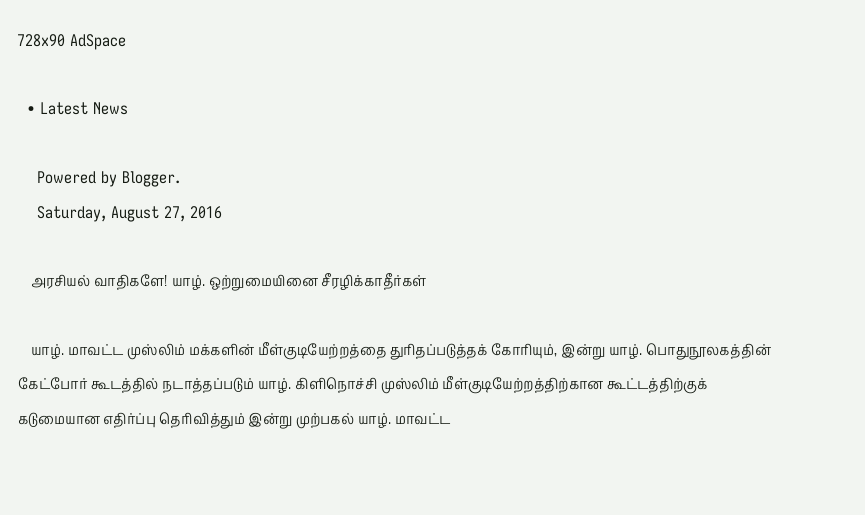728x90 AdSpace

  • Latest News

    Powered by Blogger.
    Saturday, August 27, 2016

    அரசியல் வாதிகளே! யாழ். ஒற்றுமையினை சீரழிக்காதீர்கள்

    யாழ். மாவட்ட முஸ்லிம் மக்களின் மீள்குடியேற்றத்தை துரிதப்படுத்தக் கோரியும், இன்று யாழ். பொதுநூலகத்தின் கேட்போர் கூடத்தில் நடாத்தப்படும் யாழ். கிளிநொச்சி முஸ்லிம் மீள்குடியேற்றத்திற்கான கூட்டத்திற்குக் கடுமையான எதிர்ப்பு தெரிவித்தும் இன்று முற்பகல் யாழ். மாவட்ட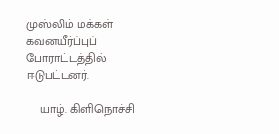முஸ்லிம் மக்கள் கவனயீர்ப்புப் போராட்டத்தில் ஈடுபட்டனர்.

    யாழ். கிளிநொச்சி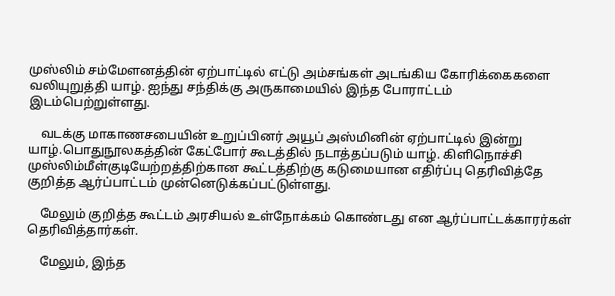முஸ்லிம் சம்மேளனத்தின் ஏற்பாட்டில் எட்டு அம்சங்கள் அடங்கிய கோரிக்கைகளை வலியுறுத்தி யாழ். ஐந்து சந்திக்கு அருகாமையில் இந்த போராட்டம் இடம்பெற்றுள்ளது.

    வடக்கு மாகாணசபையின் உறுப்பினர் அயூப் அஸ்மினின் ஏற்பாட்டில் இன்று யாழ்.பொதுநூலகத்தின் கேட்போர் கூடத்தில் நடாத்தப்படும் யாழ். கிளிநொச்சி முஸ்லிம்மீள்குடியேற்றத்திற்கான கூட்டத்திற்கு கடுமையான எதிர்ப்பு தெரிவித்தே குறித்த ஆர்ப்பாட்டம் முன்னெடுக்கப்பட்டுள்ளது.

    மேலும் குறித்த கூட்டம் அரசியல் உள்நோக்கம் கொண்டது என ஆர்ப்பாட்டக்காரர்கள் தெரிவித்தார்கள்.

    மேலும், இந்த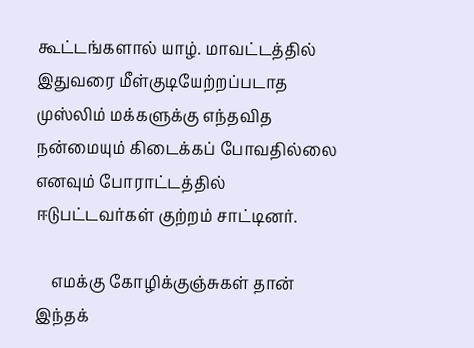கூட்டங்களால் யாழ். மாவட்டத்தில் இதுவரை மீள்குடியேற்றப்படாத முஸ்லிம் மக்களுக்கு எந்தவித நன்மையும் கிடைக்கப் போவதில்லை எனவும் போராட்டத்தில் ஈடுபட்டவர்கள் குற்றம் சாட்டினர்.

    எமக்கு கோழிக்குஞ்சுகள் தான் இந்தக்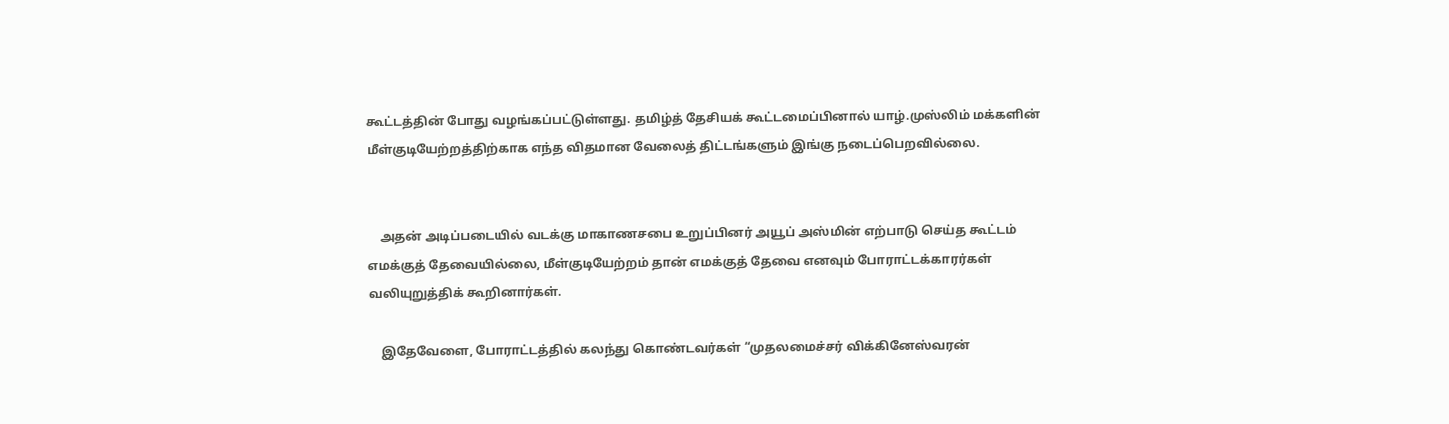கூட்டத்தின் போது வழங்கப்பட்டுள்ளது. தமிழ்த் தேசியக் கூட்டமைப்பினால் யாழ்.முஸ்லிம் மக்களின் மீள்குடியேற்றத்திற்காக எந்த விதமான வேலைத் திட்டங்களும் இங்கு நடைப்பெறவில்லை.


    அதன் அடிப்படையில் வடக்கு மாகாணசபை உறுப்பினர் அயூப் அஸ்மின் எற்பாடு செய்த கூட்டம் எமக்குத் தேவையில்லை, மீள்குடியேற்றம் தான் எமக்குத் தேவை எனவும் போராட்டக்காரர்கள் வலியுறுத்திக் கூறினார்கள்.

    இதேவேளை, போராட்டத்தில் கலந்து கொண்டவர்கள் “முதலமைச்சர் விக்கினேஸ்வரன்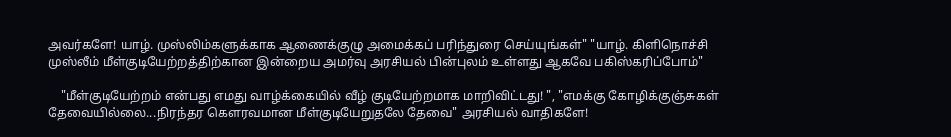அவர்களே! யாழ். முஸ்லிம்களுக்காக ஆணைக்குழு அமைக்கப் பரிந்துரை செய்யுங்கள்" "யாழ். கிளிநொச்சி முஸ்லீம் மீள்குடியேற்றத்திற்கான இன்றைய அமர்வு அரசியல் பின்புலம் உள்ளது ஆகவே பகிஸ்கரிப்போம்"

    "மீள்குடியேற்றம் என்பது எமது வாழ்க்கையில் வீழ் குடியேற்றமாக மாறிவிட்டது! ", "எமக்கு கோழிக்குஞ்சுகள் தேவையில்லை...நிரந்தர கெளரவமான மீள்குடியேறுதலே தேவை" அரசியல் வாதிகளே!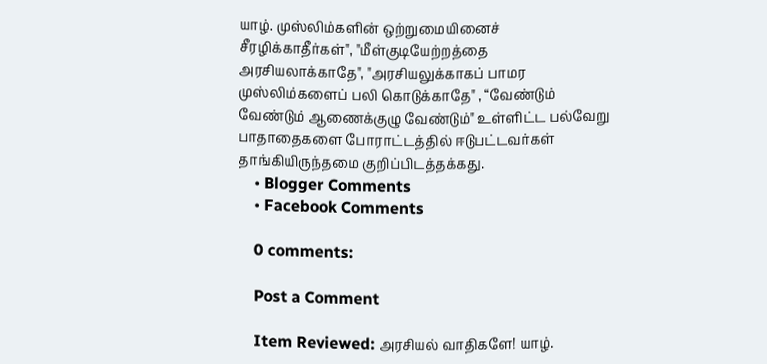யாழ். முஸ்லிம்களின் ஒற்றுமையினைச் சீரழிக்காதீர்கள்", "மீள்குடியேற்றத்தை அரசியலாக்காதே", "அரசியலுக்காகப் பாமர முஸ்லிம்களைப் பலி கொடுக்காதே" , “வேண்டும் வேண்டும் ஆணைக்குழு வேண்டும்" உள்ளிட்ட பல்வேறு பாதாதைகளை போராட்டத்தில் ஈடுபட்டவர்கள் தாங்கியிருந்தமை குறிப்பிடத்தக்கது.
    • Blogger Comments
    • Facebook Comments

    0 comments:

    Post a Comment

    Item Reviewed: அரசியல் வாதிகளே! யாழ்.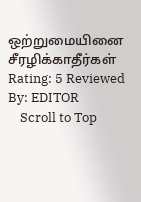ஒற்றுமையினை சீரழிக்காதீர்கள் Rating: 5 Reviewed By: EDITOR
    Scroll to Top